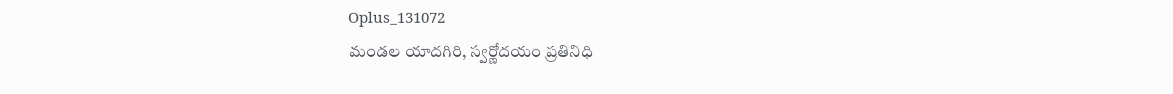Oplus_131072
మండల యాదగిరి, స్వర్ణోదయం ప్రతినిధి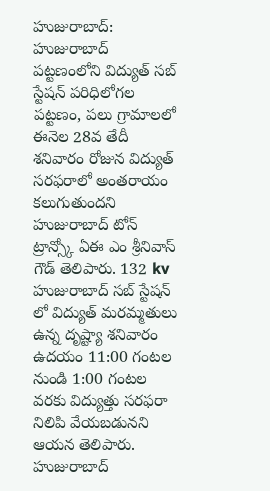హుజురాబాద్:
హుజురాబాద్ పట్టణంలోని విద్యుత్ సబ్ స్టేషన్ పరిధిలోగల పట్టణం, పలు గ్రామాలలో ఈనెల 28వ తేదీ శనివారం రోజున విద్యుత్ సరఫరాలో అంతరాయం కలుగుతుందని హుజురాబాద్ టోన్ ట్రాన్స్కో ఏఈ ఎం శ్రీనివాస్ గౌడ్ తెలిపారు. 132 kv హుజురాబాద్ సబ్ స్టేషన్ లో విద్యుత్ మరమ్మతులు ఉన్న దృష్ట్యా శనివారం ఉదయం 11:00 గంటల నుండి 1:00 గంటల వరకు విద్యుత్తు సరఫరా నిలిపి వేయబడునని ఆయన తెలిపారు. హుజురాబాద్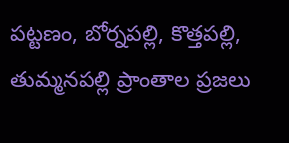పట్టణం, బోర్నపల్లి, కొత్తపల్లి, తుమ్మనపల్లి ప్రాంతాల ప్రజలు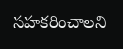సహకరించాలని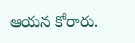ఆయన కోరారు.